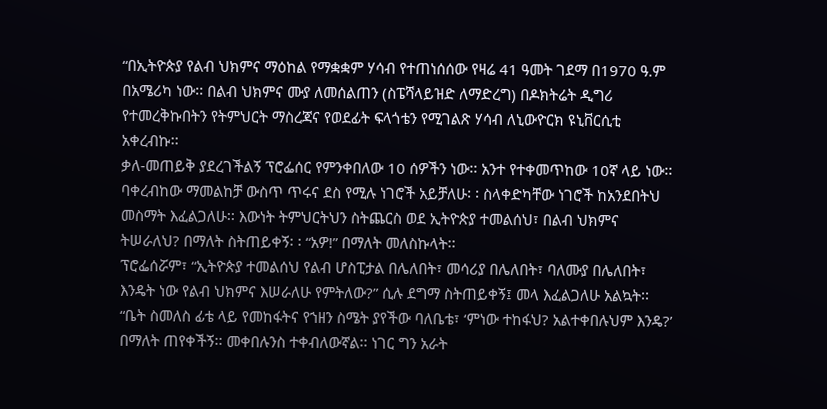“በኢትዮጵያ የልብ ህክምና ማዕከል የማቋቋም ሃሳብ የተጠነሰሰው የዛሬ 41 ዓመት ገደማ በ1970 ዓ.ም በአሜሪካ ነው፡፡ በልብ ህክምና ሙያ ለመሰልጠን (ስፔሻላይዝድ ለማድረግ) በዶክትሬት ዲግሪ የተመረቅኩበትን የትምህርት ማስረጃና የወደፊት ፍላጎቴን የሚገልጽ ሃሳብ ለኒውዮርክ ዩኒቨርሲቲ አቀረብኩ፡፡
ቃለ-መጠይቅ ያደረገችልኝ ፕሮፌሰር የምንቀበለው 10 ሰዎችን ነው፡፡ አንተ የተቀመጥከው 10ኛ ላይ ነው፡፡ ባቀረብከው ማመልከቻ ውስጥ ጥሩና ደስ የሚሉ ነገሮች አይቻለሁ፡ ፡ ስላቀድካቸው ነገሮች ከአንደበትህ መስማት እፈልጋለሁ፡፡ እውነት ትምህርትህን ስትጨርስ ወደ ኢትዮጵያ ተመልሰህ፣ በልብ ህክምና ትሠራለህ? በማለት ስትጠይቀኝ፡ ፡ “አዎ!” በማለት መለስኩላት፡፡
ፕሮፌሰሯም፣ “ኢትዮጵያ ተመልሰህ የልብ ሆስፒታል በሌለበት፣ መሳሪያ በሌለበት፣ ባለሙያ በሌለበት፣ እንዴት ነው የልብ ህክምና እሠራለሁ የምትለው?” ሲሉ ደግማ ስትጠይቀኝ፤ መላ እፈልጋለሁ አልኳት፡፡
“ቤት ስመለስ ፊቴ ላይ የመከፋትና የኀዘን ስሜት ያየችው ባለቤቴ፣ ‘ምነው ተከፋህ? አልተቀበሉህም እንዴ?’ በማለት ጠየቀችኝ፡፡ መቀበሉንስ ተቀብለውኛል፡፡ ነገር ግን አራት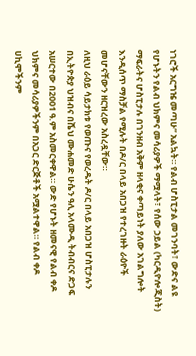ነገሮች አርግዤ መጣሁ” አልኳት። የልብ ሆስፒታል መገንባት፣ ውድና ልዩ የሆኑትን የልብ ህክምና መሳሪያዎች ማሟላት፣ የሰው ኃይል (ካርዲዮሎጂስት) ማፍራትና ሆስፒታሉ በገንዘብ አቅም ዘላቂና ቀጣይነት ያለው አገልግሎት እንዲሰጥ ማስቻል የሚሉት በዶ/ር በላይ አበጋዝ የተረገዙት ራዕዮች መሆናቸውን ዘርዝረው አስረዷቸው።
ለዚህ ራዕይ ሳይታክቱ የወጡና የወረዱት ዶ/ር በላይ አበጋዝ ሆስፒታሉን በኢትዮጵያ ህዝብና በሼህ ሙሐመድ ሁሴን ዓሊ አላሙዲ ትብብርና ድጋፍ አሠርተው በ2001 ዓ.ም አስመርቀዋል። ውድ የሆኑት ዘመናዊ የልብ ቀዶ ህክምና መሳሪያዎችንም በአጋር ድርጅቶች አሟልተዋል። የልብ ቀዶ ሀኪሞችንም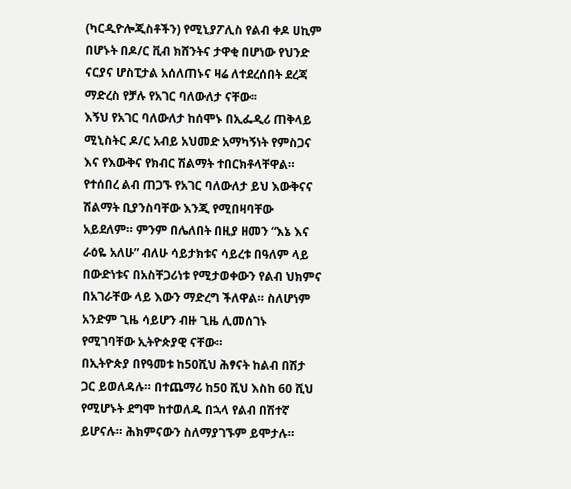(ካርዲዮሎጂስቶችን) የሚኒያፖሊስ የልብ ቀዶ ሀኪም በሆኑት በዶ/ር ቪብ ክሸንትና ታዋቂ በሆነው የህንድ ናርያና ሆስፒታል አሰለጠኑና ዛሬ ለተደረሰበት ደረጃ ማድረስ የቻሉ የአገር ባለውለታ ናቸው፡፡
እኝህ የአገር ባለውለታ ከሰሞኑ በኢፌዲሪ ጠቅላይ ሚኒስትር ዶ/ር አብይ አህመድ አማካኝነት የምስጋና እና የእውቅና የክብር ሽልማት ተበርክቶላቸዋል። የተሰበረ ልብ ጠጋኙ የአገር ባለውለታ ይህ እውቅናና ሽልማት ቢያንስባቸው እንጂ የሚበዛባቸው አይደለም። ምንም በሌለበት በዚያ ዘመን “እኔ እና ራዕዬ አለሁ” ብለሁ ሳይታክቱና ሳይረቱ በዓለም ላይ በውድነቱና በአስቸጋሪነቱ የሚታወቀውን የልብ ህክምና በአገራቸው ላይ እውን ማድረግ ችለዋል። ስለሆነም አንድም ጊዜ ሳይሆን ብዙ ጊዜ ሊመሰገኑ የሚገባቸው ኢትዮጵያዊ ናቸው።
በኢትዮጵያ በየዓመቱ ከ50ሺህ ሕፃናት ከልብ በሽታ ጋር ይወለዳሉ። በተጨማሪ ከ50 ሺህ እስከ 60 ሺህ የሚሆኑት ደግሞ ከተወለዱ በኋላ የልብ በሽተኛ ይሆናሉ። ሕክምናውን ስለማያገኙም ይሞታሉ።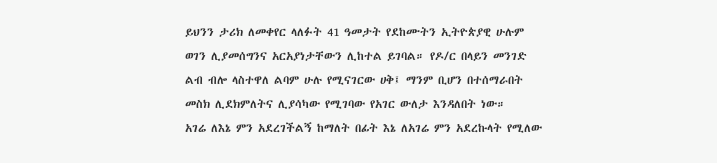ይህንን ታሪክ ለመቀየር ላለፉት 41 ዓመታት የደከሙትን ኢትዮጵያዊ ሁሉም ወገን ሊያመሰግንና አርአያነታቸውን ሊከተል ይገባል። የዶ/ር በላይን መንገድ ልብ ብሎ ላስተዋለ ልባም ሁሉ የሚናገርው ሀቅ፤ ማንም ቢሆን በተሰማራበት መስክ ሊደክምለትና ሊያሳካው የሚገባው የአገር ውለታ እንዳለበት ነው።
አገሬ ለእኔ ምን አደረገችልኝ ከማለት በፊት እኔ ለአገሬ ምን አደረኩላት የሚለው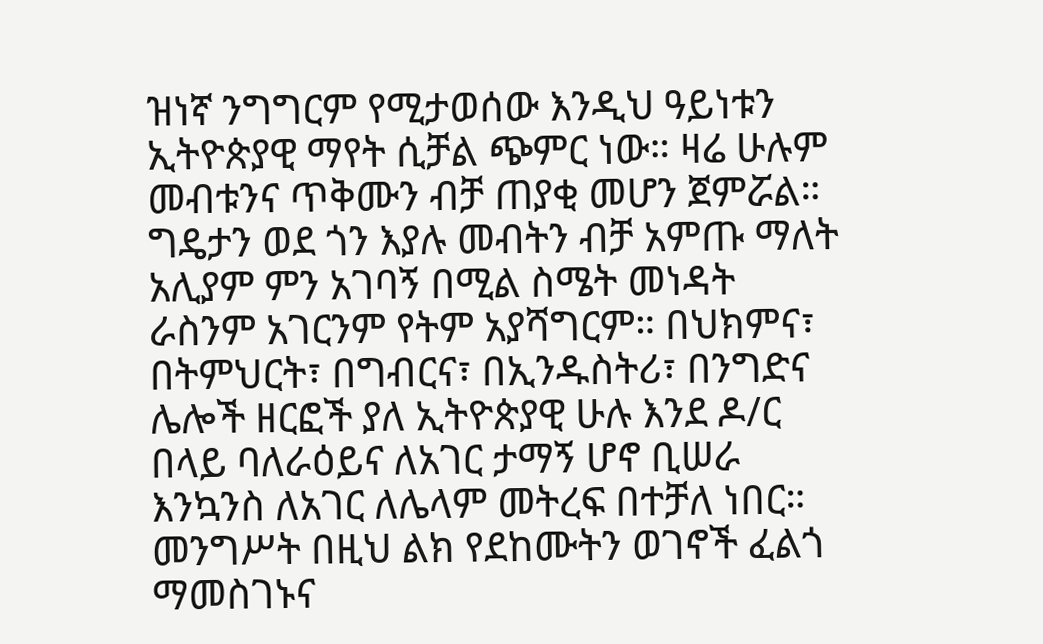ዝነኛ ንግግርም የሚታወሰው እንዲህ ዓይነቱን ኢትዮጵያዊ ማየት ሲቻል ጭምር ነው። ዛሬ ሁሉም መብቱንና ጥቅሙን ብቻ ጠያቂ መሆን ጀምሯል። ግዴታን ወደ ጎን እያሉ መብትን ብቻ አምጡ ማለት አሊያም ምን አገባኝ በሚል ስሜት መነዳት ራስንም አገርንም የትም አያሻግርም። በህክምና፣ በትምህርት፣ በግብርና፣ በኢንዱስትሪ፣ በንግድና ሌሎች ዘርፎች ያለ ኢትዮጵያዊ ሁሉ እንደ ዶ/ር በላይ ባለራዕይና ለአገር ታማኝ ሆኖ ቢሠራ እንኳንስ ለአገር ለሌላም መትረፍ በተቻለ ነበር።
መንግሥት በዚህ ልክ የደከሙትን ወገኖች ፈልጎ ማመስገኑና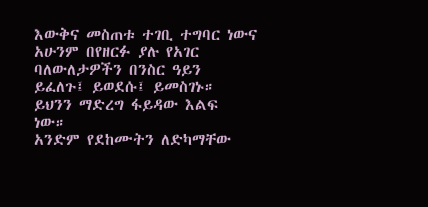እውቅና መስጠቱ ተገቢ ተግባር ነውና አሁንም በየዘርፉ ያሉ የአገር ባለውለታዎችን በንስር ዓይን ይፈለጉ፤ ይወደሱ፤ ይመስገኑ። ይህንን ማድረግ ፋይዳው እልፍ ነው።
አንድም የደከሙትን ለድካማቸው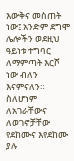እውቅና መስጠት ነው፤ አንድም ደግሞ ሌሎችን ወደዚህ ዓይነቱ ተግባር ለማምጣት እርሾ ነው ብለን እናምናለን። ስለሆነም ለአገራቸውና ለወገኖቻቸው የደከሙና እየደከሙ ያሉ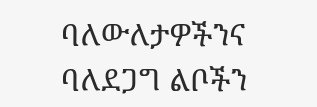ባለውለታዎችንና ባለደጋግ ልቦችን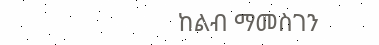ከልብ ማመስገን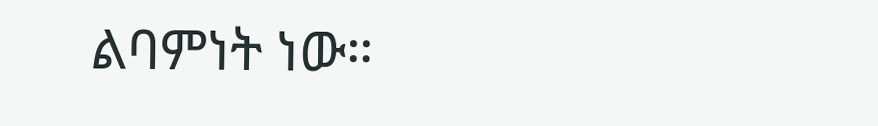ልባምነት ነው።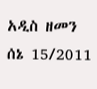አዲስ ዘመን ሰኔ 15/2011